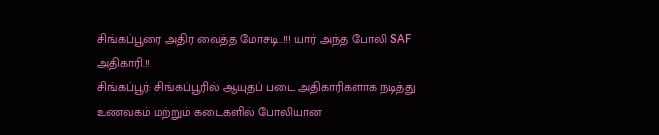சிங்கப்பூரை அதிர வைத்த மோசடி..!!! யார் அந்த போலி SAF அதிகாரி.!!
சிங்கப்பூர்: சிங்கப்பூரில் ஆயுதப் படை அதிகாரிகளாக நடித்து உணவகம் மற்றும் கடைகளில் போலியான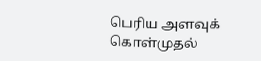பெரிய அளவுக் கொள்முதல்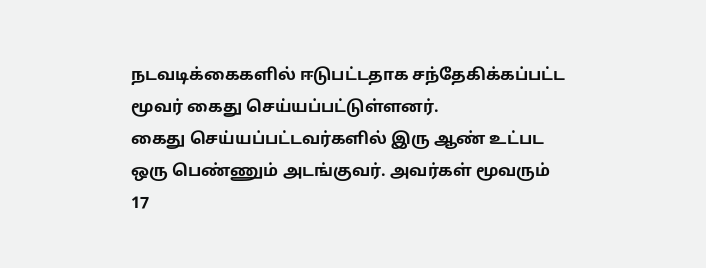நடவடிக்கைகளில் ஈடுபட்டதாக சந்தேகிக்கப்பட்ட மூவர் கைது செய்யப்பட்டுள்ளனர்.
கைது செய்யப்பட்டவர்களில் இரு ஆண் உட்பட ஒரு பெண்ணும் அடங்குவர். அவர்கள் மூவரும் 17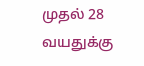முதல் 28 வயதுக்கு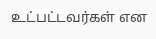உட்பட்டவர்கள் என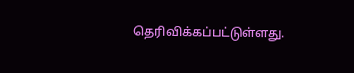தெரிவிக்கப்பட்டுள்ளது.